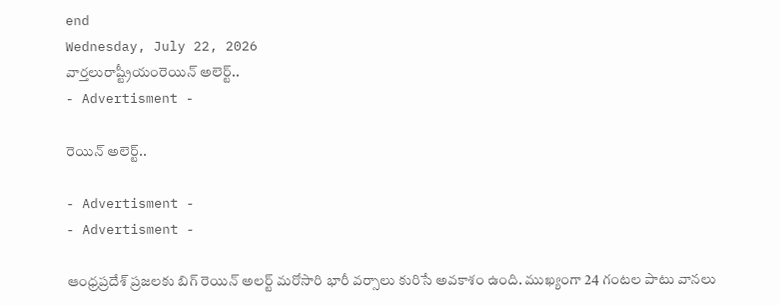end
Wednesday, July 22, 2026
వార్తలురాష్ట్రీయంరెయిన్ అలెర్ట్..
- Advertisment -

రెయిన్ అలెర్ట్..

- Advertisment -
- Advertisment -

ఆంధ్రప్రదేశ్ ప్రజలకు బిగ్ రెయిన్ అలర్ట్ మరోసారి భారీ వర్సాలు కురిసే అవకాశం ఉంది. ముఖ్యంగా 24 గంటల పాటు వానలు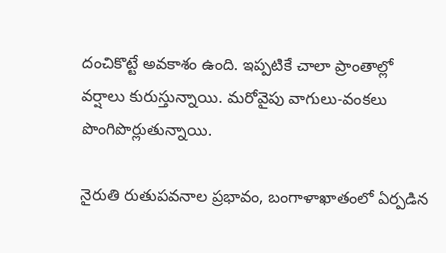దంచికొట్టే అవకాశం ఉంది. ఇప్పటికే చాలా ప్రాంతాల్లో వర్షాలు కురుస్తున్నాయి. మరోవైపు వాగులు-వంకలు పొంగిపొర్లుతున్నాయి.

నైరుతి రుతుపవనాల ప్రభావం, బంగాళాఖాతంలో ఏర్పడిన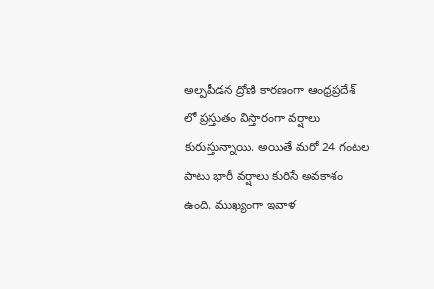అల్పపీడన ద్రోణి కారణంగా ఆంధ్రప్రదేశ్ లో ప్రస్తుతం విస్తారంగా వర్షాలు కురుస్తున్నాయి. అయితే మరో 24 గంటల పాటు భారీ వర్షాలు కురిసే అవకాశం ఉంది. ముఖ్యంగా ఇవాళ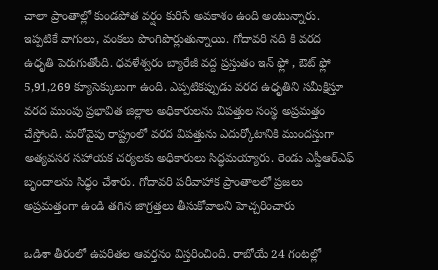చాలా ప్రాంతాల్లో కుండపోత వర్షం కురిసే అవకాశం ఉంది అంటున్నారు. ఇప్పటికే వాగులు, వంకలు పొంగిపొర్లుతున్నాయి. గోదావరి నది కి వరద ఉధృతి పెరుగుతోంది. ధవళేశ్వరం బ్యారేజీ వద్ద ప్రస్తుతం ఇన్ ఫ్లో , ఔట్ ఫ్లో 5,91,269 క్యూసెక్కులుగా ఉంది. ఎప్పటికప్పుడు వరద ఉధృతిని సమీక్షిస్తూ వరద ముంపు ప్రభావిత జిల్లాల అధికారులను విపత్తుల సంస్థ అప్రమత్తం చేస్తోంది. మరోవైపు రాష్ట్రంలో వరద విపత్తును ఎదుర్కోటానికి ముందస్తుగా అత్యవసర సహాయక చర్యలకు అధికారులు సిద్ధమయ్యారు. రెండు ఎస్డీఆర్ఎఫ్ బృందాలను సిధ్ధం చేశారు. గోదావరి పరీవాహాక ప్రాంతాలలో ప్రజలు అప్రమత్తంగా ఉండి తగిన జాగ్రత్తలు తీసుకోవాలని హెచ్చరించారు

ఒడిశా తీరంలో ఉపరితల ఆవర్తనం విస్తరించింది. రాబోయే 24 గంటల్లో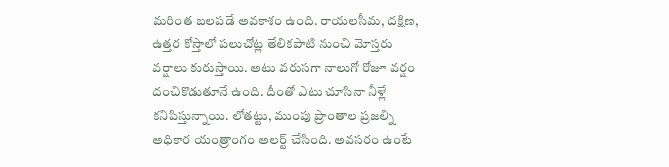మరింత బలపడే అవకాశం ఉంది. రాయలసీమ, దక్షిణ, ఉత్తర కోస్తాలో పలుచోట్ల తేలికపాటి నుంచి మోస్తరు వర్షాలు కురుస్తాయి. అటు వరుసగా నాలుగో రోజూ వర్షం దంచికొడుతూనే ఉంది. దీంతో ఎటు చూసినా నీళ్లే కనిపిస్తున్నాయి. లోతట్టు, ముంపు ప్రాంతాల ప్రజల్ని అధికార యంత్రాంగం అలర్ట్ చేసింది. అవసరం ఉంటే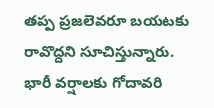తప్ప ప్రజలెవరూ బయటకు రావొద్దని సూచిస్తున్నారు. భారీ వర్షాలకు గోదావరి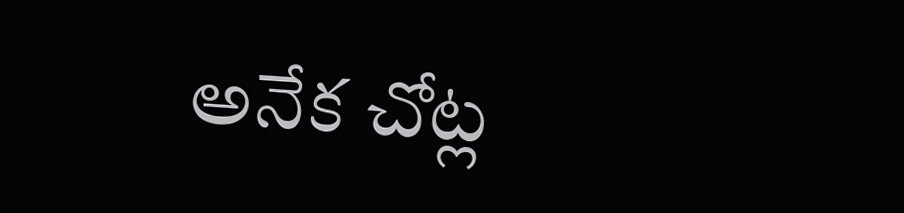అనేక చోట్ల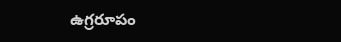ఉగ్రరూపం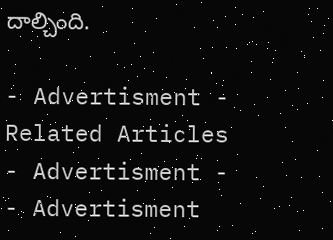దాల్చింది.

- Advertisment -
Related Articles
- Advertisment -
- Advertisment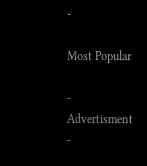-

Most Popular

- Advertisment -